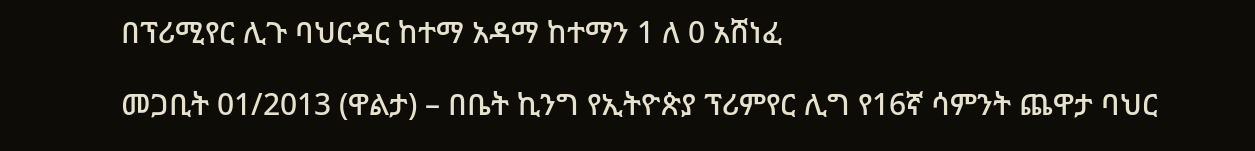በፕሪሚየር ሊጉ ባህርዳር ከተማ አዳማ ከተማን 1 ለ 0 አሸነፈ

መጋቢት 01/2013 (ዋልታ) – በቤት ኪንግ የኢትዮጵያ ፕሪምየር ሊግ የ16ኛ ሳምንት ጨዋታ ባህር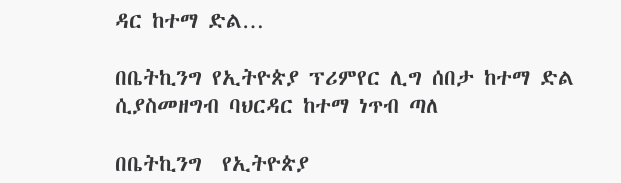ዳር ከተማ ድል…

በቤትኪንግ የኢትዮጵያ ፕሪምየር ሊግ ሰበታ ከተማ ድል ሲያስመዘግብ ባህርዳር ከተማ ነጥብ ጣለ

በቤትኪንግ  የኢትዮጵያ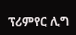ፕሪምየር ሊግ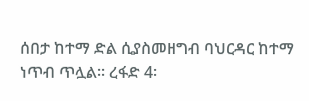ሰበታ ከተማ ድል ሲያስመዘግብ ባህርዳር ከተማ ነጥብ ጥሏል፡፡ ረፋድ 4፡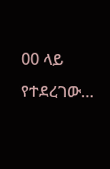00 ላይ የተደረገው…